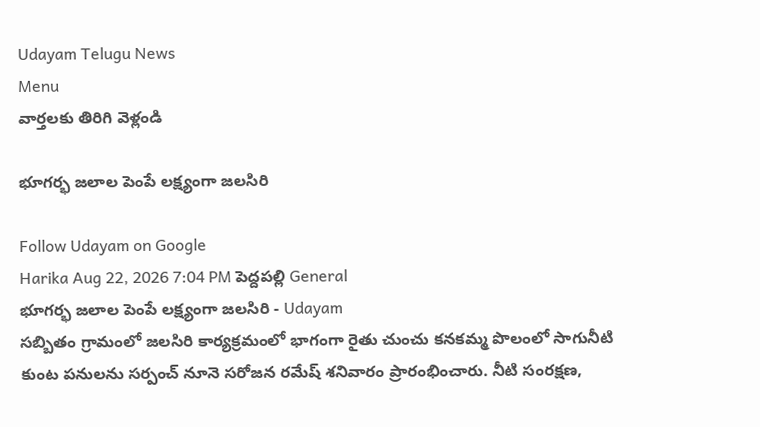Udayam Telugu News
Menu
వార్తలకు తిరిగి వెళ్లండి

భూగర్భ జలాల పెంపే లక్ష్యంగా జలసిరి

Follow Udayam on Google
Harika Aug 22, 2026 7:04 PM పెద్దపల్లి General
భూగర్భ జలాల పెంపే లక్ష్యంగా జలసిరి - Udayam
సబ్బితం గ్రామంలో జలసిరి కార్యక్రమంలో భాగంగా రైతు చుంచు కనకమ్మ పొలంలో సాగునీటి కుంట పనులను సర్పంచ్‌ నూనె సరోజన రమేష్‌ శనివారం ప్రారంభించారు. నీటి సంరక్షణ,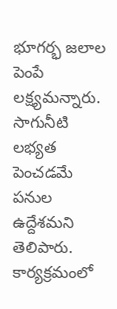భూగర్భ జలాల పెంపే లక్ష్యమన్నారు. సాగునీటి లభ్యత పెంచడమే పనుల ఉద్దేశమని తెలిపారు. కార్యక్రమంలో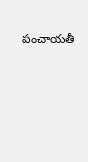పంచాయతీ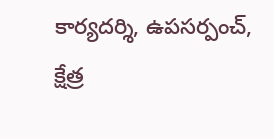కార్యదర్శి, ఉపసర్పంచ్‌, క్షేత్ర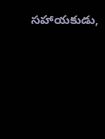సహాయకుడు,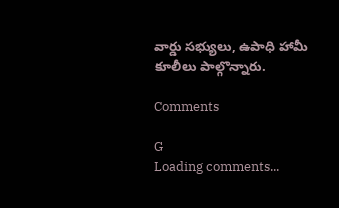వార్డు సభ్యులు, ఉపాధి హామీ కూలీలు పాల్గొన్నారు.

Comments

G
Loading comments...